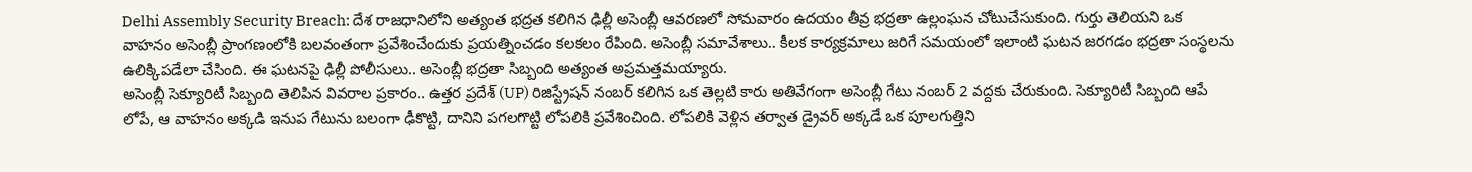Delhi Assembly Security Breach: దేశ రాజధానిలోని అత్యంత భద్రత కలిగిన ఢిల్లీ అసెంబ్లీ ఆవరణలో సోమవారం ఉదయం తీవ్ర భద్రతా ఉల్లంఘన చోటుచేసుకుంది. గుర్తు తెలియని ఒక వాహనం అసెంబ్లీ ప్రాంగణంలోకి బలవంతంగా ప్రవేశించేందుకు ప్రయత్నించడం కలకలం రేపింది. అసెంబ్లీ సమావేశాలు.. కీలక కార్యక్రమాలు జరిగే సమయంలో ఇలాంటి ఘటన జరగడం భద్రతా సంస్థలను ఉలిక్కిపడేలా చేసింది. ఈ ఘటనపై ఢిల్లీ పోలీసులు.. అసెంబ్లీ భద్రతా సిబ్బంది అత్యంత అప్రమత్తమయ్యారు.
అసెంబ్లీ సెక్యూరిటీ సిబ్బంది తెలిపిన వివరాల ప్రకారం.. ఉత్తర ప్రదేశ్ (UP) రిజిస్ట్రేషన్ నంబర్ కలిగిన ఒక తెల్లటి కారు అతివేగంగా అసెంబ్లీ గేటు నంబర్ 2 వద్దకు చేరుకుంది. సెక్యూరిటీ సిబ్బంది ఆపే లోపే, ఆ వాహనం అక్కడి ఇనుప గేటును బలంగా ఢీకొట్టి, దానిని పగలగొట్టి లోపలికి ప్రవేశించింది. లోపలికి వెళ్లిన తర్వాత డ్రైవర్ అక్కడే ఒక పూలగుత్తిని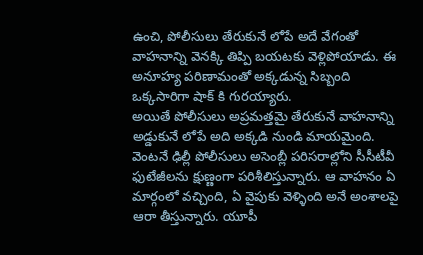ఉంచి, పోలీసులు తేరుకునే లోపే అదే వేగంతో వాహనాన్ని వెనక్కి తిప్పి బయటకు వెళ్లిపోయాడు. ఈ అనూహ్య పరిణామంతో అక్కడున్న సిబ్బంది ఒక్కసారిగా షాక్ కి గురయ్యారు.
అయితే పోలీసులు అప్రమత్తమై తేరుకునే వాహనాన్ని అడ్డుకునే లోపే అది అక్కడి నుండి మాయమైంది. వెంటనే ఢిల్లీ పోలీసులు అసెంబ్లీ పరిసరాల్లోని సీసీటీవీ ఫుటేజీలను క్షుణ్ణంగా పరిశీలిస్తున్నారు. ఆ వాహనం ఏ మార్గంలో వచ్చింది, ఏ వైపుకు వెళ్ళింది అనే అంశాలపై ఆరా తీస్తున్నారు. యూపీ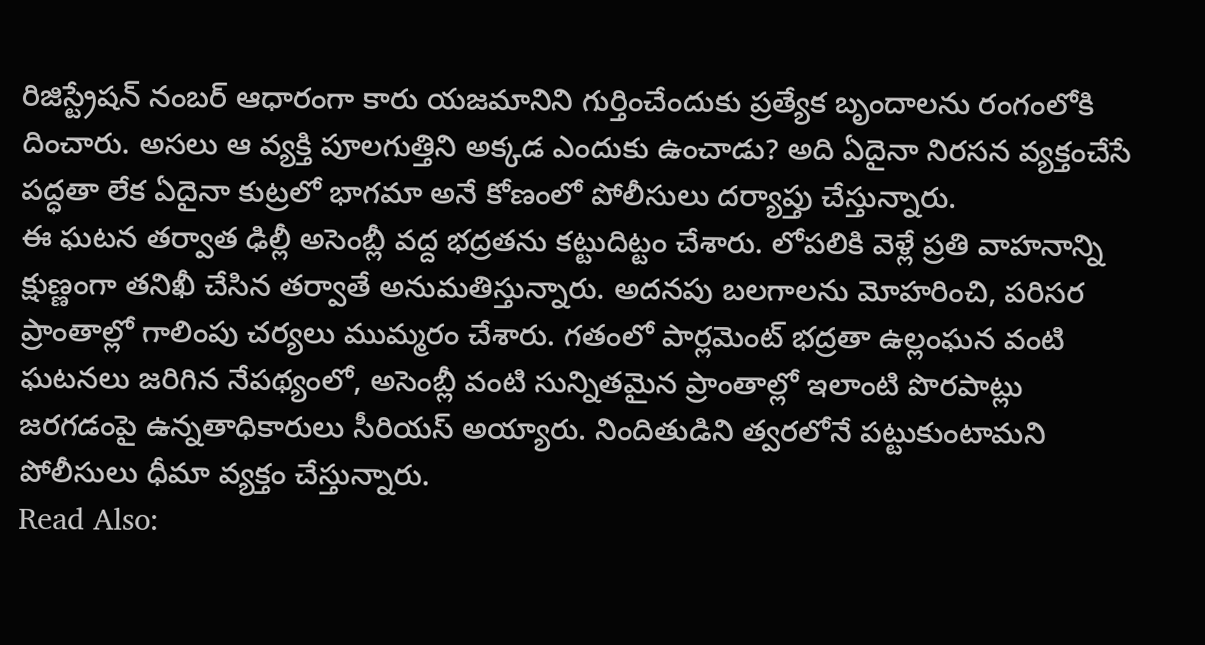రిజిస్ట్రేషన్ నంబర్ ఆధారంగా కారు యజమానిని గుర్తించేందుకు ప్రత్యేక బృందాలను రంగంలోకి దించారు. అసలు ఆ వ్యక్తి పూలగుత్తిని అక్కడ ఎందుకు ఉంచాడు? అది ఏదైనా నిరసన వ్యక్తంచేసే పద్ధతా లేక ఏదైనా కుట్రలో భాగమా అనే కోణంలో పోలీసులు దర్యాప్తు చేస్తున్నారు.
ఈ ఘటన తర్వాత ఢిల్లీ అసెంబ్లీ వద్ద భద్రతను కట్టుదిట్టం చేశారు. లోపలికి వెళ్లే ప్రతి వాహనాన్ని క్షుణ్ణంగా తనిఖీ చేసిన తర్వాతే అనుమతిస్తున్నారు. అదనపు బలగాలను మోహరించి, పరిసర ప్రాంతాల్లో గాలింపు చర్యలు ముమ్మరం చేశారు. గతంలో పార్లమెంట్ భద్రతా ఉల్లంఘన వంటి ఘటనలు జరిగిన నేపథ్యంలో, అసెంబ్లీ వంటి సున్నితమైన ప్రాంతాల్లో ఇలాంటి పొరపాట్లు జరగడంపై ఉన్నతాధికారులు సీరియస్ అయ్యారు. నిందితుడిని త్వరలోనే పట్టుకుంటామని పోలీసులు ధీమా వ్యక్తం చేస్తున్నారు.
Read Also: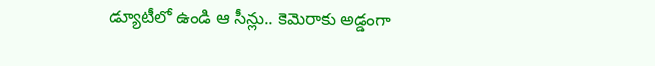డ్యూటీలో ఉండి ఆ సీన్లు.. కెమెరాకు అడ్డంగా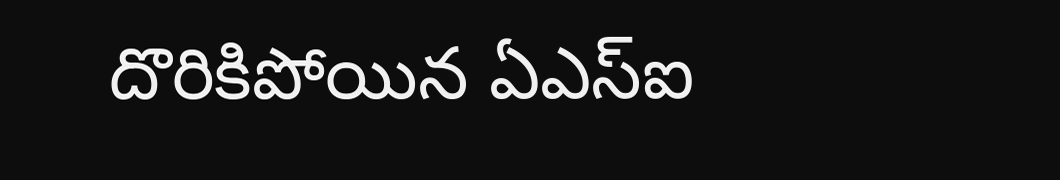దొరికిపోయిన ఏఎస్ఐ